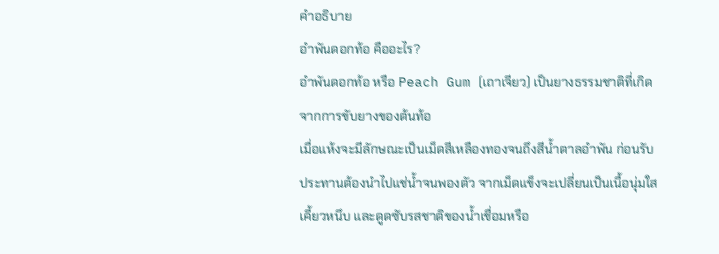คำอธิบาย
อำพันดอกท้อ คืออะไร?
อำพันดอกท้อ หรือ Peach Gum (เถาเจียว) เป็นยางธรรมชาติที่เกิดจากการขับยางของต้นท้อ
เมื่อแห้งจะมีลักษณะเป็นเม็ดสีเหลืองทองจนถึงสีน้ำตาลอำพัน ก่อนรับประทานต้องนำไปแช่น้ำจนพองตัว จากเม็ดแข็งจะเปลี่ยนเป็นเนื้อนุ่มใส เคี้ยวหนึบ และดูดซับรสชาติของน้ำเชื่อมหรือ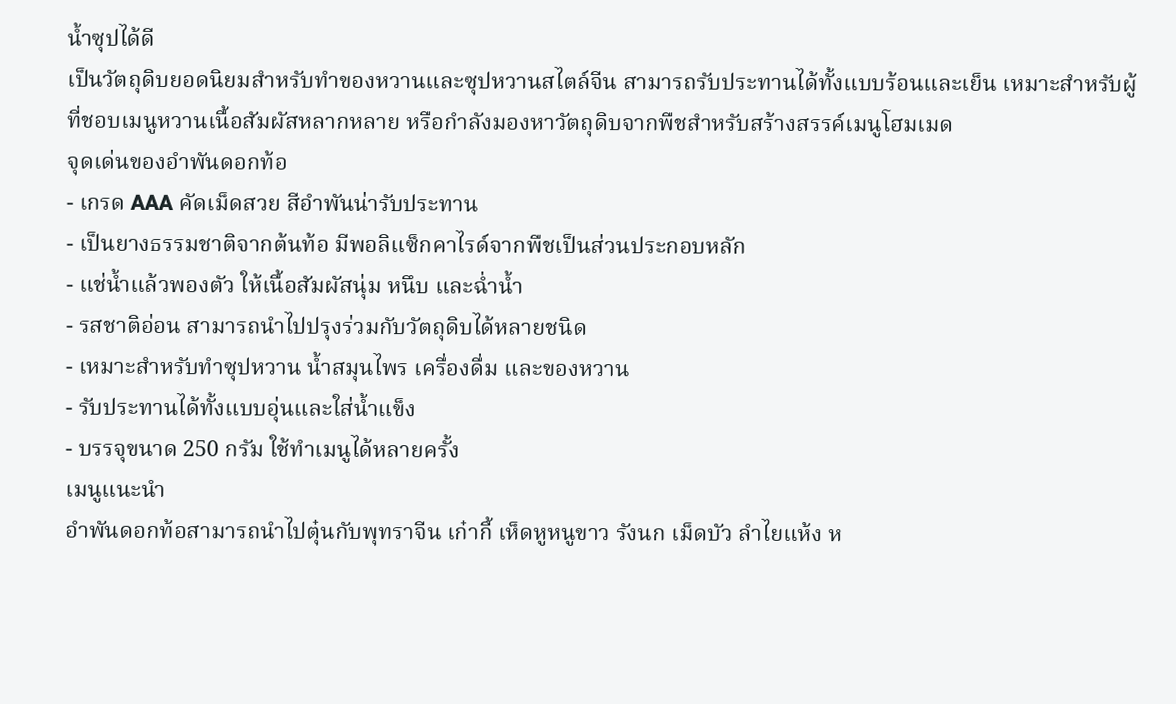น้ำซุปได้ดี
เป็นวัตถุดิบยอดนิยมสำหรับทำของหวานและซุปหวานสไตล์จีน สามารถรับประทานได้ทั้งแบบร้อนและเย็น เหมาะสำหรับผู้ที่ชอบเมนูหวานเนื้อสัมผัสหลากหลาย หรือกำลังมองหาวัตถุดิบจากพืชสำหรับสร้างสรรค์เมนูโฮมเมด
จุดเด่นของอำพันดอกท้อ
- เกรด AAA คัดเม็ดสวย สีอำพันน่ารับประทาน
- เป็นยางธรรมชาติจากต้นท้อ มีพอลิแซ็กคาไรด์จากพืชเป็นส่วนประกอบหลัก
- แช่น้ำแล้วพองตัว ให้เนื้อสัมผัสนุ่ม หนึบ และฉ่ำน้ำ
- รสชาติอ่อน สามารถนำไปปรุงร่วมกับวัตถุดิบได้หลายชนิด
- เหมาะสำหรับทำซุปหวาน น้ำสมุนไพร เครื่องดื่ม และของหวาน
- รับประทานได้ทั้งแบบอุ่นและใส่น้ำแข็ง
- บรรจุขนาด 250 กรัม ใช้ทำเมนูได้หลายครั้ง
เมนูแนะนำ
อำพันดอกท้อสามารถนำไปตุ๋นกับพุทราจีน เก๋ากี้ เห็ดหูหนูขาว รังนก เม็ดบัว ลำไยแห้ง ห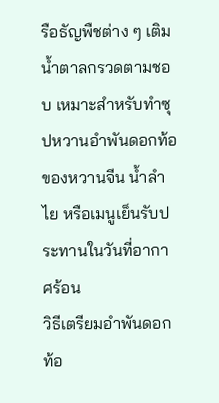รือธัญพืชต่าง ๆ เติมน้ำตาลกรวดตามชอบ เหมาะสำหรับทำซุปหวานอำพันดอกท้อ ของหวานจีน น้ำลำไย หรือเมนูเย็นรับประทานในวันที่อากาศร้อน
วิธีเตรียมอำพันดอกท้อ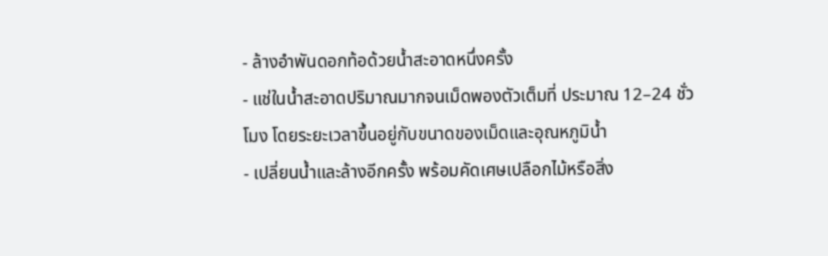- ล้างอำพันดอกท้อด้วยน้ำสะอาดหนึ่งครั้ง
- แช่ในน้ำสะอาดปริมาณมากจนเม็ดพองตัวเต็มที่ ประมาณ 12–24 ชั่วโมง โดยระยะเวลาขึ้นอยู่กับขนาดของเม็ดและอุณหภูมิน้ำ
- เปลี่ยนน้ำและล้างอีกครั้ง พร้อมคัดเศษเปลือกไม้หรือสิ่ง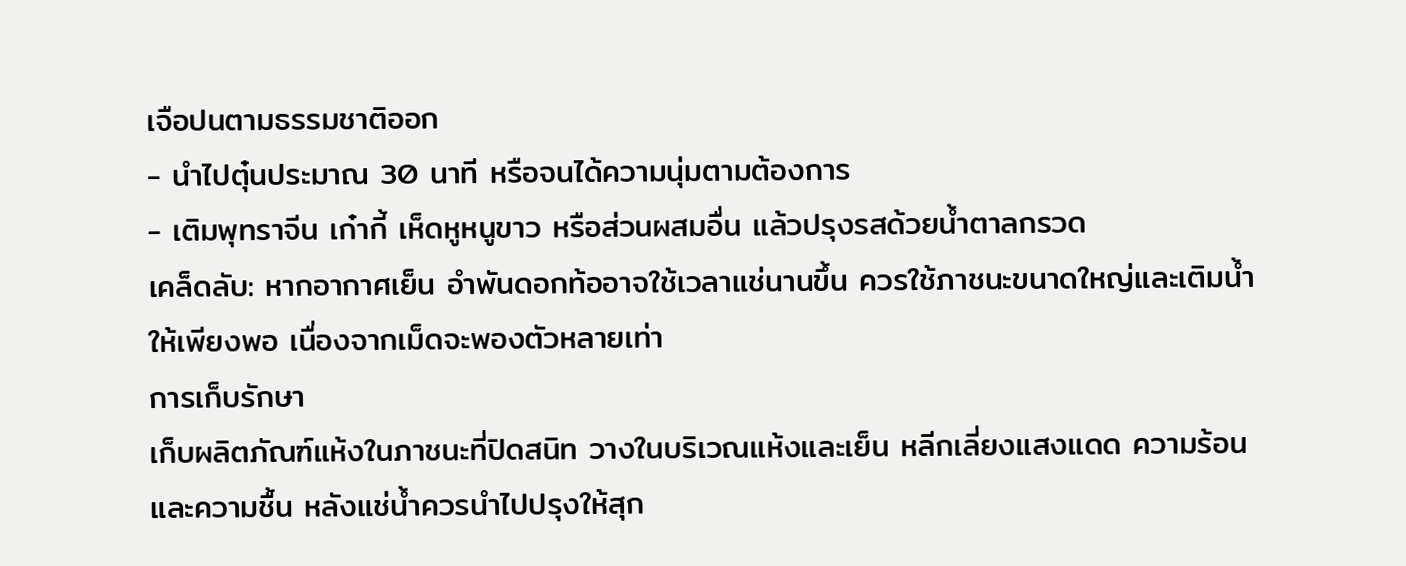เจือปนตามธรรมชาติออก
- นำไปตุ๋นประมาณ 30 นาที หรือจนได้ความนุ่มตามต้องการ
- เติมพุทราจีน เก๋ากี้ เห็ดหูหนูขาว หรือส่วนผสมอื่น แล้วปรุงรสด้วยน้ำตาลกรวด
เคล็ดลับ: หากอากาศเย็น อำพันดอกท้ออาจใช้เวลาแช่นานขึ้น ควรใช้ภาชนะขนาดใหญ่และเติมน้ำให้เพียงพอ เนื่องจากเม็ดจะพองตัวหลายเท่า
การเก็บรักษา
เก็บผลิตภัณฑ์แห้งในภาชนะที่ปิดสนิท วางในบริเวณแห้งและเย็น หลีกเลี่ยงแสงแดด ความร้อน และความชื้น หลังแช่น้ำควรนำไปปรุงให้สุก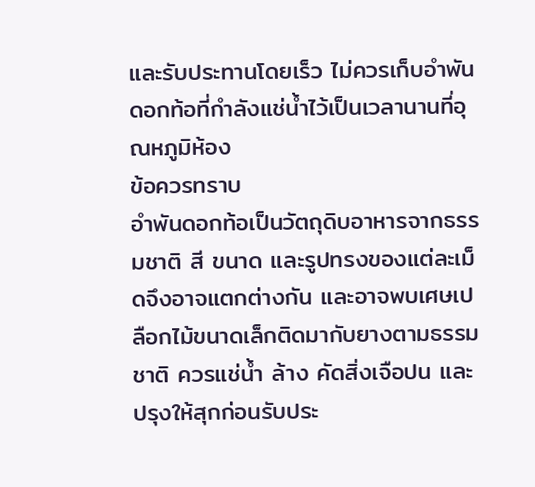และรับประทานโดยเร็ว ไม่ควรเก็บอำพันดอกท้อที่กำลังแช่น้ำไว้เป็นเวลานานที่อุณหภูมิห้อง
ข้อควรทราบ
อำพันดอกท้อเป็นวัตถุดิบอาหารจากธรรมชาติ สี ขนาด และรูปทรงของแต่ละเม็ดจึงอาจแตกต่างกัน และอาจพบเศษเปลือกไม้ขนาดเล็กติดมากับยางตามธรรมชาติ ควรแช่น้ำ ล้าง คัดสิ่งเจือปน และปรุงให้สุกก่อนรับประ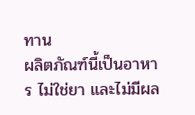ทาน
ผลิตภัณฑ์นี้เป็นอาหาร ไม่ใช่ยา และไม่มีผล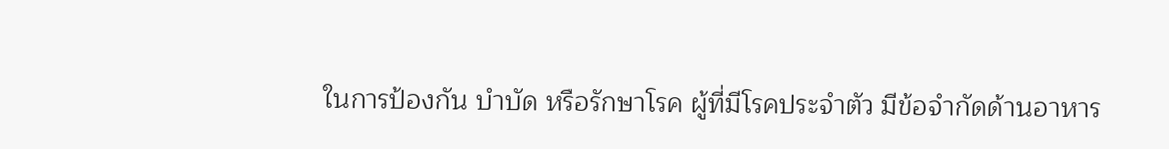ในการป้องกัน บำบัด หรือรักษาโรค ผู้ที่มีโรคประจำตัว มีข้อจำกัดด้านอาหาร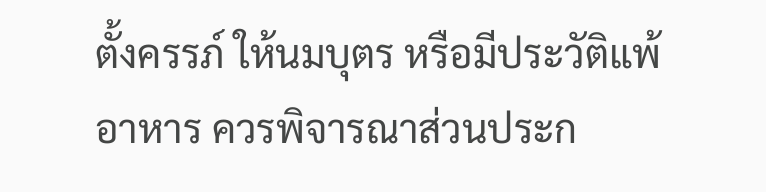ตั้งครรภ์ ให้นมบุตร หรือมีประวัติแพ้อาหาร ควรพิจารณาส่วนประก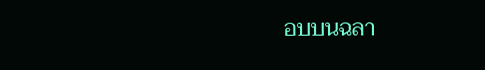อบบนฉลา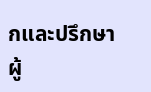กและปรึกษาผู้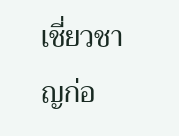เชี่ยวชาญก่อ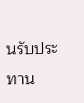นรับประทาน